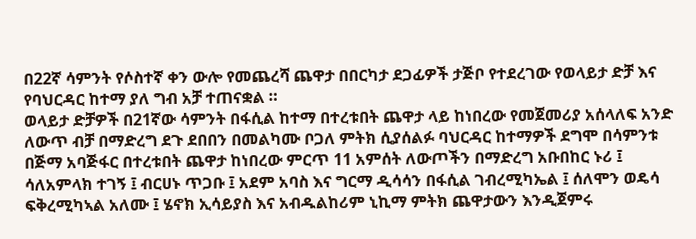በ22ኛ ሳምንት የሶስተኛ ቀን ውሎ የመጨረሻ ጨዋታ በበርካታ ደጋፊዎች ታጅቦ የተደረገው የወላይታ ድቻ እና የባህርዳር ከተማ ያለ ግብ አቻ ተጠናቋል ።
ወላይታ ድቻዎች በ21ኛው ሳምንት በፋሲል ከተማ በተረቱበት ጨዋታ ላይ ከነበረው የመጀመሪያ አሰላለፍ አንድ ለውጥ ብቻ በማድረግ ደጉ ደበበን በመልካሙ ቦጋለ ምትክ ሲያሰልፉ ባህርዳር ከተማዎች ደግሞ በሳምንቱ በጅማ አባጅፋር በተረቱበት ጨዋታ ከነበረው ምርጥ 11 አምሰት ለውጦችን በማድረግ አቡበከር ኑሪ ፤ ሳለአምላክ ተገኝ ፤ ብርሀኑ ጥጋቡ ፤ አደም አባስ እና ግርማ ዲሳሳን በፋሲል ገብረሚካኤል ፤ ሰለሞን ወዴሳ ፍቅረሚካኣል አለሙ ፤ ሄኖክ ኢሳይያስ እና አብዱልከሪም ኒኪማ ምትክ ጨዋታውን እንዲጀምሩ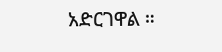አድርገዋል ።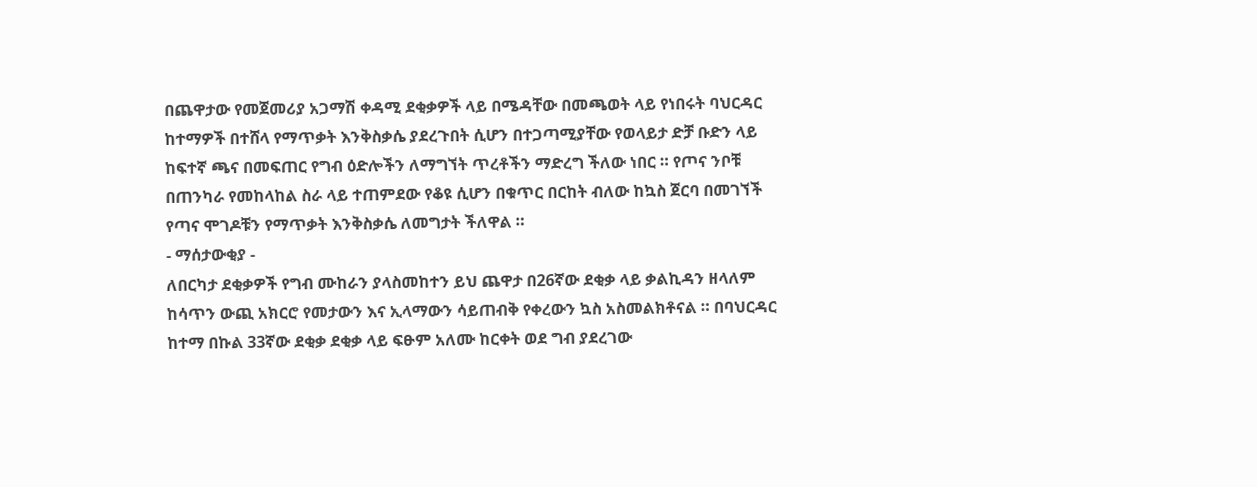በጨዋታው የመጀመሪያ አጋማሽ ቀዳሚ ደቂቃዎች ላይ በሜዳቸው በመጫወት ላይ የነበሩት ባህርዳር ከተማዎች በተሸላ የማጥቃት እንቅስቃሴ ያደረጉበት ሲሆን በተጋጣሚያቸው የወላይታ ድቻ ቡድን ላይ ከፍተኛ ጫና በመፍጠር የግብ ዕድሎችን ለማግኘት ጥረቶችን ማድረግ ችለው ነበር ። የጦና ንቦቹ በጠንካራ የመከላከል ስራ ላይ ተጠምደው የቆዩ ሲሆን በቁጥር በርከት ብለው ከኳስ ጀርባ በመገኘች የጣና ሞገዶቹን የማጥቃት እንቅስቃሴ ለመግታት ችለዋል ።
- ማሰታውቂያ -
ለበርካታ ደቂቃዎች የግብ ሙከራን ያላስመከተን ይህ ጨዋታ በ26ኛው ደቂቃ ላይ ቃልኪዳን ዘላለም ከሳጥን ውጪ አክርሮ የመታውን እና ኢላማውን ሳይጠብቅ የቀረውን ኳስ አስመልክቶናል ። በባህርዳር ከተማ በኩል 33ኛው ደቂቃ ደቂቃ ላይ ፍፁም አለሙ ከርቀት ወደ ግብ ያደረገው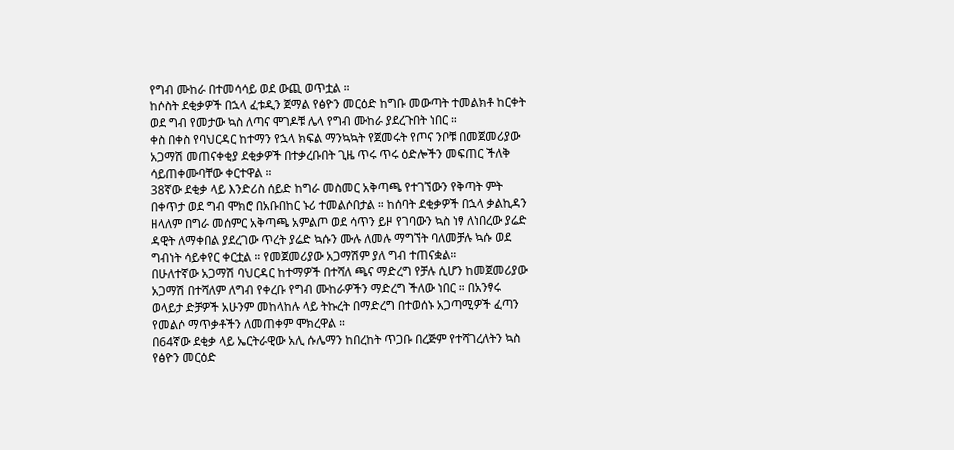የግብ ሙከራ በተመሳሳይ ወደ ውጪ ወጥቷል ።
ከሶስት ደቂቃዎች በኋላ ፈቱዲን ጀማል የፅዮን መርዕድ ከግቡ መውጣት ተመልክቶ ከርቀት ወደ ግብ የመታው ኳስ ለጣና ሞገዶቹ ሌላ የግብ ሙከራ ያደረጉበት ነበር ።
ቀስ በቀስ የባህርዳር ከተማን የኋላ ክፍል ማንኳኳት የጀመሩት የጦና ንቦቹ በመጀመሪያው አጋማሽ መጠናቀቂያ ደቂቃዎች በተቃረቡበት ጊዜ ጥሩ ጥሩ ዕድሎችን መፍጠር ችለቅ ሳይጠቀሙባቸው ቀርተዋል ።
38ኛው ደቂቃ ላይ እንድሪስ ሰይድ ከግራ መስመር አቅጣጫ የተገኘውን የቅጣት ምት በቀጥታ ወደ ግብ ሞክሮ በአቡበከር ኑሪ ተመልሶበታል ። ከሰባት ደቂቃዎች በኋላ ቃልኪዳን ዘላለም በግራ መሰምር አቅጣጫ አምልጦ ወደ ሳጥን ይዞ የገባውን ኳስ ነፃ ለነበረው ያሬድ ዳዊት ለማቀበል ያደረገው ጥረት ያሬድ ኳሱን ሙሉ ለመሉ ማግኘት ባለመቻሉ ኳሱ ወደ ግብነት ሳይቀየር ቀርቷል ። የመጀመሪያው አጋማሽም ያለ ግብ ተጠናቋል።
በሁለተኛው አጋማሽ ባህርዳር ከተማዎች በተሻለ ጫና ማድረግ የቻሉ ሲሆን ከመጀመሪያው አጋማሽ በተሻለም ለግብ የቀረቡ የግብ ሙከራዎችን ማድረግ ችለው ነበር ። በአንፃሩ ወላይታ ድቻዎች አሁንም መከላከሉ ላይ ትኩረት በማድረግ በተወሰኑ አጋጣሚዎች ፈጣን የመልሶ ማጥቃቶችን ለመጠቀም ሞክረዋል ።
በ64ኛው ደቂቃ ላይ ኤርትራዊው አሊ ሱሌማን ከበረከት ጥጋቡ በረጅም የተሻገረለትን ኳስ የፅዮን መርዕድ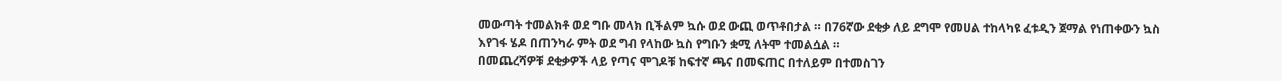መውጣት ተመልክቶ ወደ ግቡ መላክ ቢችልም ኳሱ ወደ ውጪ ወጥቶበታል ። በ76ኛው ደቂቃ ለይ ደግሞ የመሀል ተከላካዩ ፈቱዲን ጀማል የነጠቀውን ኳስ እየገፋ ሄዶ በጠንካራ ምት ወደ ግብ የላከው ኳስ የግቡን ቋሚ ለትሞ ተመልሷል ።
በመጨረሻዎቹ ደቂቃዎች ላይ የጣና ሞገዶቹ ከፍተኛ ጫና በመፍጠር በተለይም በተመስገን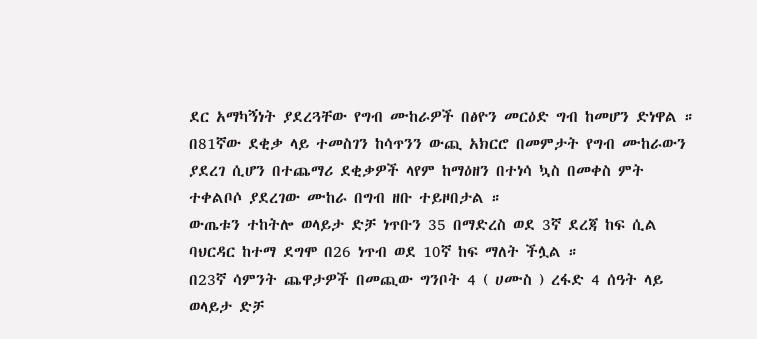ደር አማካኝነት ያደረጓቸው የግብ ሙከራዎች በፅዮን መርዕድ ግብ ከመሆን ድነዋል ። በ81ኛው ደቂቃ ላይ ተመስገን ከሳጥንን ውጪ አክርሮ በመምታት የግብ ሙከራውን ያደረገ ሲሆን በተጨማሪ ደቂቃዎች ላየም ከማዕዘን በተነሳ ኳስ በመቀስ ምት ተቀልቦሶ ያደረገው ሙከራ በግብ ዘቡ ተይዞበታል ።
ውጤቱን ተከትሎ ወላይታ ድቻ ነጥቡን 35 በማድረስ ወደ 3ኛ ደረጃ ከፍ ሲል ባህርዳር ከተማ ደግሞ በ26 ነጥብ ወደ 10ኛ ከፍ ማለት ችሏል ።
በ23ኛ ሳምንት ጨዋታዎች በመጪው ግንቦት 4 ( ሀሙስ ) ረፋድ 4 ሰዓት ላይ ወላይታ ድቻ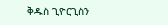ቅዱስ ጊዮርጊስን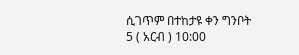ሲገጥም በተከታዩ ቀን ግንቦት 5 ( አርብ ) 10:00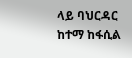ላይ ባህርዳር ከተማ ከፋሲል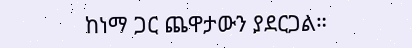ከነማ ጋር ጨዋታውን ያደርጋል።